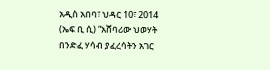አዲስ አበባ፣ ህዳር 10፣ 2014 (ኤፍ ቢ ሲ) “አሸባሪው ህወሃት በንድፈ ሃሳብ ያፈረሳትን አገር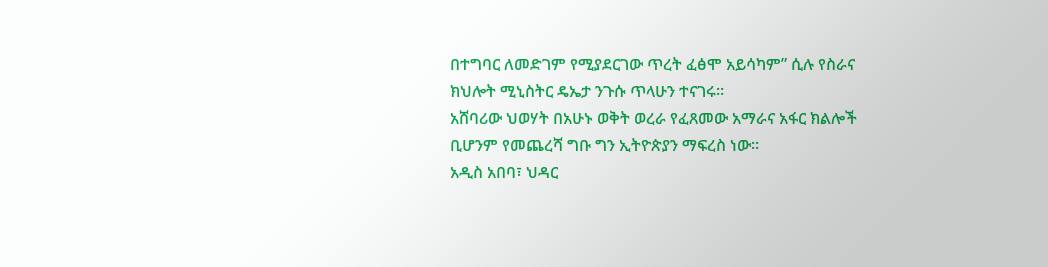በተግባር ለመድገም የሚያደርገው ጥረት ፈፅሞ አይሳካም” ሲሉ የስራና ክህሎት ሚኒስትር ዴኤታ ንጉሱ ጥላሁን ተናገሩ።
አሸባሪው ህወሃት በአሁኑ ወቅት ወረራ የፈጸመው አማራና አፋር ክልሎች ቢሆንም የመጨረሻ ግቡ ግን ኢትዮጵያን ማፍረስ ነው።
አዲስ አበባ፣ ህዳር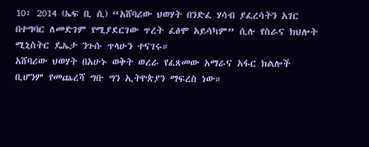10፣ 2014 (ኤፍ ቢ ሲ) “አሸባሪው ህወሃት በንድፈ ሃሳብ ያፈረሳትን አገር በተግባር ለመድገም የሚያደርገው ጥረት ፈፅሞ አይሳካም” ሲሉ የስራና ክህሎት ሚኒስትር ዴኤታ ንጉሱ ጥላሁን ተናገሩ።
አሸባሪው ህወሃት በአሁኑ ወቅት ወረራ የፈጸመው አማራና አፋር ክልሎች ቢሆንም የመጨረሻ ግቡ ግን ኢትዮጵያን ማፍረስ ነው።